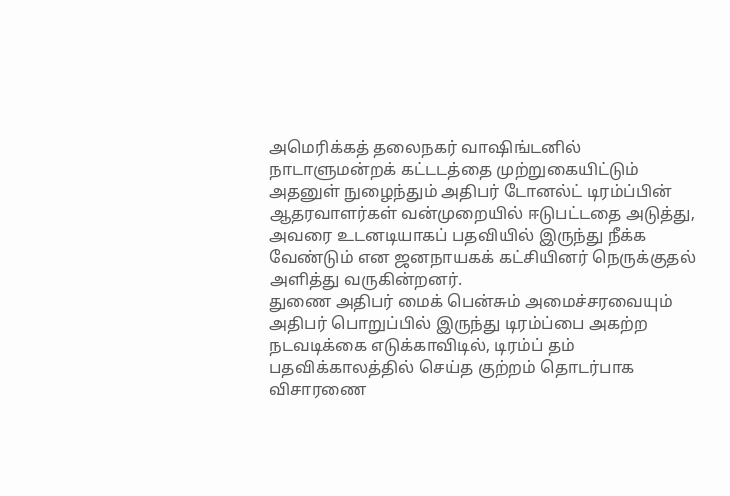அமெரிக்கத் தலைநகர் வாஷிங்டனில் நாடாளுமன்றக் கட்டடத்தை முற்றுகையிட்டும் அதனுள் நுழைந்தும் அதிபர் டோனல்ட் டிரம்ப்பின் ஆதரவாளர்கள் வன்முறையில் ஈடுபட்டதை அடுத்து, அவரை உடனடியாகப் பதவியில் இருந்து நீக்க வேண்டும் என ஜனநாயகக் கட்சியினர் நெருக்குதல் அளித்து வருகின்றனர்.
துணை அதிபர் மைக் பென்சும் அமைச்சரவையும் அதிபர் பொறுப்பில் இருந்து டிரம்ப்பை அகற்ற நடவடிக்கை எடுக்காவிடில், டிரம்ப் தம் பதவிக்காலத்தில் செய்த குற்றம் தொடர்பாக விசாரணை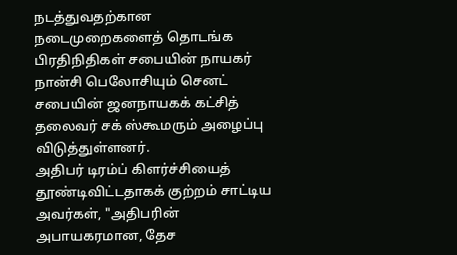நடத்துவதற்கான நடைமுறைகளைத் தொடங்க பிரதிநிதிகள் சபையின் நாயகர் நான்சி பெலோசியும் செனட் சபையின் ஜனநாயகக் கட்சித் தலைவர் சக் ஸ்கூமரும் அழைப்பு விடுத்துள்ளனர்.
அதிபர் டிரம்ப் கிளர்ச்சியைத் தூண்டிவிட்டதாகக் குற்றம் சாட்டிய அவர்கள், "அதிபரின் அபாயகரமான, தேச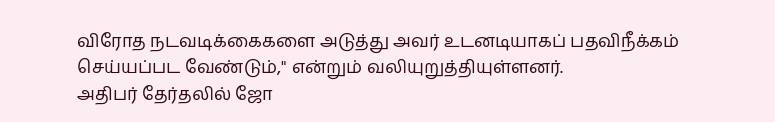விரோத நடவடிக்கைகளை அடுத்து அவர் உடனடியாகப் பதவிநீக்கம் செய்யப்பட வேண்டும்," என்றும் வலியுறுத்தியுள்ளனர்.
அதிபர் தேர்தலில் ஜோ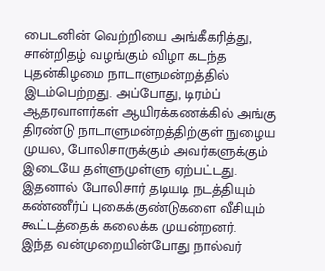பைடனின் வெற்றியை அங்கீகரித்து, சான்றிதழ் வழங்கும் விழா கடந்த புதன்கிழமை நாடாளுமன்றத்தில் இடம்பெற்றது. அப்போது, டிரம்ப் ஆதரவாளர்கள் ஆயிரக்கணக்கில் அங்கு திரண்டு நாடாளுமன்றத்திற்குள் நுழைய முயல, போலிசாருக்கும் அவர்களுக்கும் இடையே தள்ளுமுள்ளு ஏற்பட்டது. இதனால் போலிசார் தடியடி நடத்தியும் கண்ணீர்ப் புகைக்குண்டுகளை வீசியும் கூட்டத்தைக் கலைக்க முயன்றனர்.
இந்த வன்முறையின்போது நால்வர்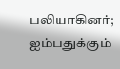பலியாகினர்; ஐம்பதுக்கும்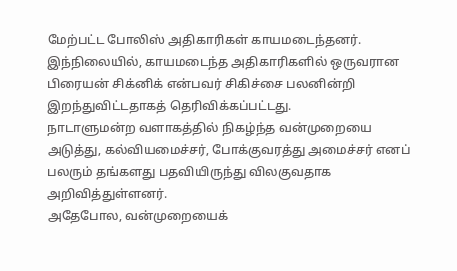மேற்பட்ட போலிஸ் அதிகாரிகள் காயமடைந்தனர். இந்நிலையில், காயமடைந்த அதிகாரிகளில் ஒருவரான பிரையன் சிக்னிக் என்பவர் சிகிச்சை பலனின்றி இறந்துவிட்டதாகத் தெரிவிக்கப்பட்டது.
நாடாளுமன்ற வளாகத்தில் நிகழ்ந்த வன்முறையை அடுத்து, கல்வியமைச்சர், போக்குவரத்து அமைச்சர் எனப் பலரும் தங்களது பதவியிருந்து விலகுவதாக அறிவித்துள்ளனர்.
அதேபோல, வன்முறையைக்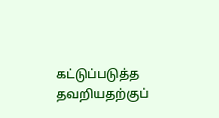கட்டுப்படுத்த தவறியதற்குப்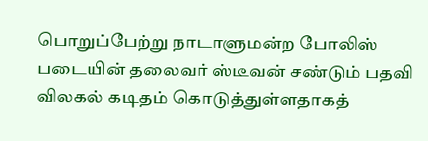பொறுப்பேற்று நாடாளுமன்ற போலிஸ் படையின் தலைவர் ஸ்டீவன் சண்டும் பதவி விலகல் கடிதம் கொடுத்துள்ளதாகத்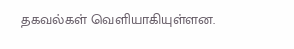தகவல்கள் வெளியாகியுள்ளன.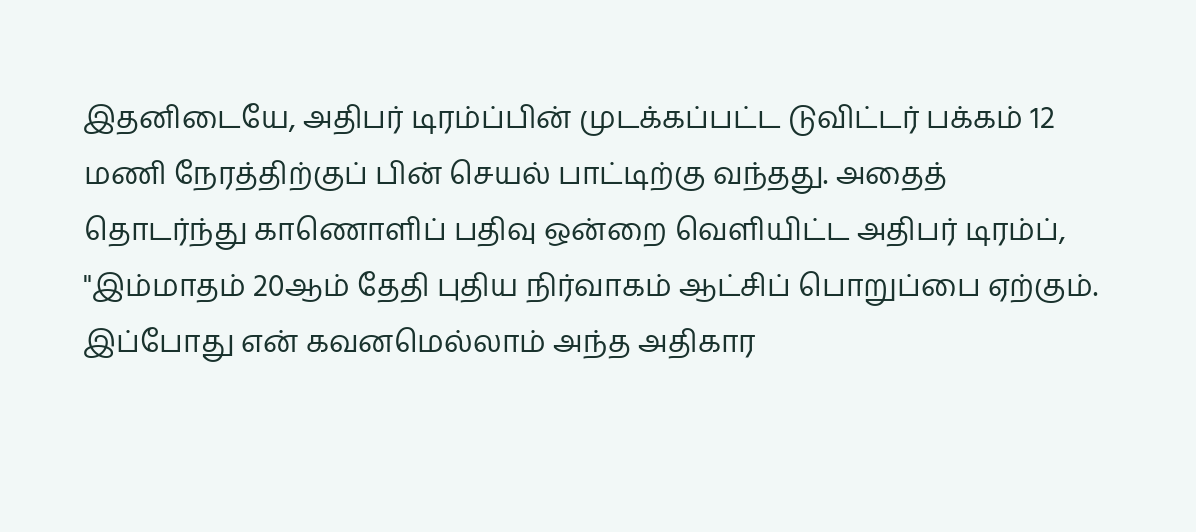இதனிடையே, அதிபர் டிரம்ப்பின் முடக்கப்பட்ட டுவிட்டர் பக்கம் 12 மணி நேரத்திற்குப் பின் செயல் பாட்டிற்கு வந்தது. அதைத் தொடர்ந்து காணொளிப் பதிவு ஒன்றை வெளியிட்ட அதிபர் டிரம்ப், "இம்மாதம் 20ஆம் தேதி புதிய நிர்வாகம் ஆட்சிப் பொறுப்பை ஏற்கும். இப்போது என் கவனமெல்லாம் அந்த அதிகார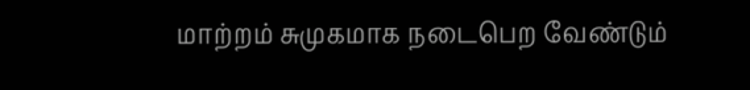மாற்றம் சுமுகமாக நடைபெற வேண்டும்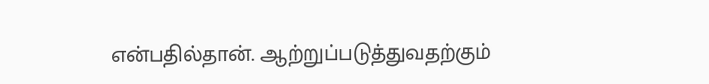என்பதில்தான். ஆற்றுப்படுத்துவதற்கும்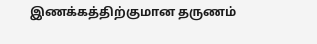இணக்கத்திற்குமான தருணம்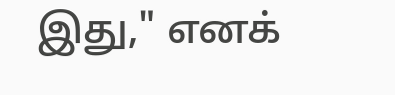இது," எனக்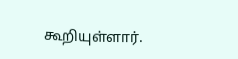கூறியுள்ளார்.